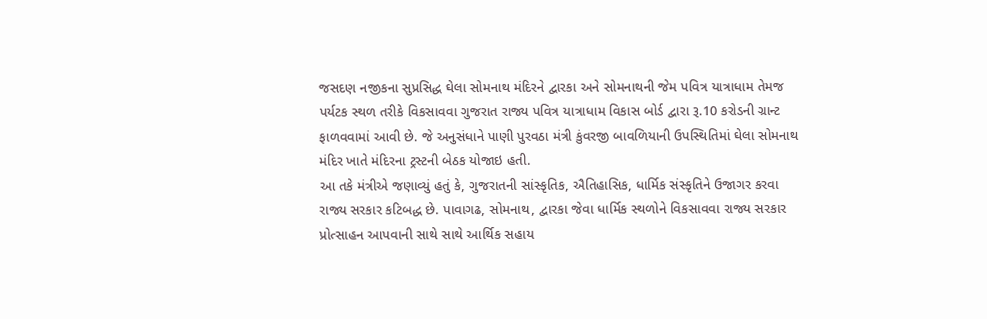જસદણ નજીકના સુપ્રસિદ્ધ ઘેલા સોમનાથ મંદિરને દ્વારકા અને સોમનાથની જેમ પવિત્ર યાત્રાધામ તેમજ પર્યટક સ્થળ તરીકે વિકસાવવા ગુજરાત રાજ્ય પવિત્ર યાત્રાધામ વિકાસ બોર્ડ દ્વારા રૂ.10 કરોડની ગ્રાન્ટ ફાળવવામાં આવી છે. જે અનુસંધાને પાણી પુરવઠા મંત્રી કુંવરજી બાવળિયાની ઉપસ્થિતિમાં ઘેલા સોમનાથ મંદિર ખાતે મંદિરના ટ્રસ્ટની બેઠક યોજાઇ હતી.
આ તકે મંત્રીએ જણાવ્યું હતું કે, ગુજરાતની સાંસ્કૃતિક, ઐતિહાસિક, ધાર્મિક સંસ્કૃતિને ઉજાગર કરવા રાજ્ય સરકાર કટિબદ્ધ છે. પાવાગઢ, સોમનાથ, દ્વારકા જેવા ધાર્મિક સ્થળોને વિકસાવવા રાજ્ય સરકાર પ્રોત્સાહન આપવાની સાથે સાથે આર્થિક સહાય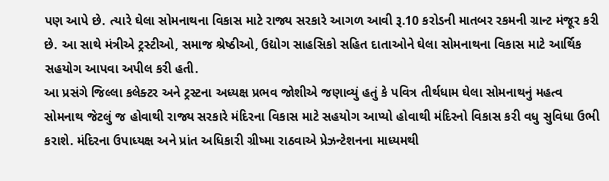પણ આપે છે. ત્યારે ઘેલા સોમનાથના વિકાસ માટે રાજ્ય સરકારે આગળ આવી રૂ.10 કરોડની માતબર રકમની ગ્રાન્ટ મંજૂર કરી છે. આ સાથે મંત્રીએ ટ્રસ્ટીઓ, સમાજ શ્રેષ્ઠીઓ, ઉદ્યોગ સાહસિકો સહિત દાતાઓને ઘેલા સોમનાથના વિકાસ માટે આર્થિક સહયોગ આપવા અપીલ કરી હતી.
આ પ્રસંગે જિલ્લા કલેક્ટર અને ટ્રસ્ટના અધ્યક્ષ પ્રભવ જોશીએ જણાવ્યું હતું કે પવિત્ર તીર્થધામ ઘેલા સોમનાથનું મહત્વ સોમનાથ જેટલું જ હોવાથી રાજ્ય સરકારે મંદિરના વિકાસ માટે સહયોગ આપ્યો હોવાથી મંદિરનો વિકાસ કરી વધુ સુવિધા ઉભી કરાશે. મંદિરના ઉપાધ્યક્ષ અને પ્રાંત અધિકારી ગ્રીષ્મા રાઠવાએ પ્રેઝન્ટેશનના માધ્યમથી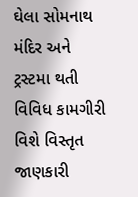ઘેલા સોમનાથ મંદિર અને ટ્રસ્ટમા થતી વિવિધ કામગીરી વિશે વિસ્તૃત જાણકારી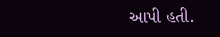આપી હતી.